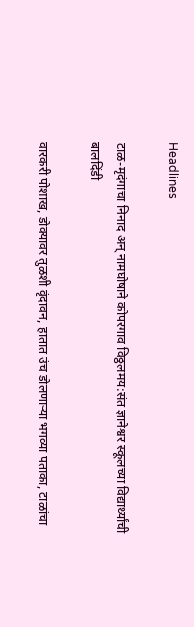Headlines

टाळ-मृदंगाचा निनाद अन् नामघोषाने कोपरगाव विठ्ठलमय:संत ज्ञानेश्वर स्कूलच्या विद्यार्थ्यांची बालदिंडी

वारकरी पोशाख, डोक्यावर तुळशी वृंदावन, हातात उंच डोलणाऱ्या भगव्या पताका, टाळांचा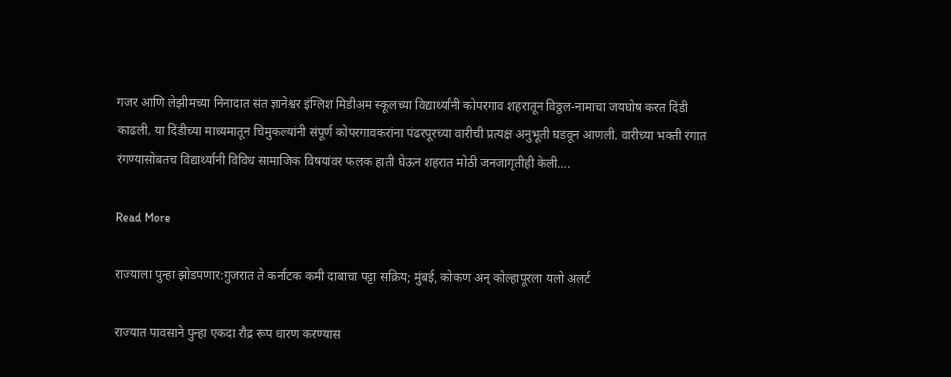गजर आणि लेझीमच्या निनादात संत ज्ञानेश्वर इंग्लिश मिडीअम स्कूलच्या विद्यार्थ्यांनी कोपरगाव शहरातून विठ्ठल-नामाचा जयघोष करत दिंडी काढली. या दिंडीच्या माध्यमातून चिमुकल्यांनी संपूर्ण कोपरगावकरांना पंढरपूरच्या वारीची प्रत्यक्ष अनुभूती घडवून आणली. वारीच्या भक्ती रंगात रंगण्यासोबतच विद्यार्थ्यांनी विविध सामाजिक विषयांवर फलक हाती घेऊन शहरात मोठी जनजागृतीही केली….

Read More

राज्याला पुन्हा झोडपणार:गुजरात ते कर्नाटक कमी दाबाचा पट्टा सक्रिय; मुंबई, कोकण अन् कोल्हापूरला यलो अलर्ट

राज्यात पावसाने पुन्हा एकदा रौद्र रूप धारण करण्यास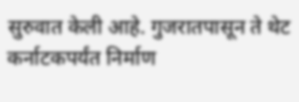सुरुवात केली आहे. गुजरातपासून ते थेट कर्नाटकपर्यंत निर्माण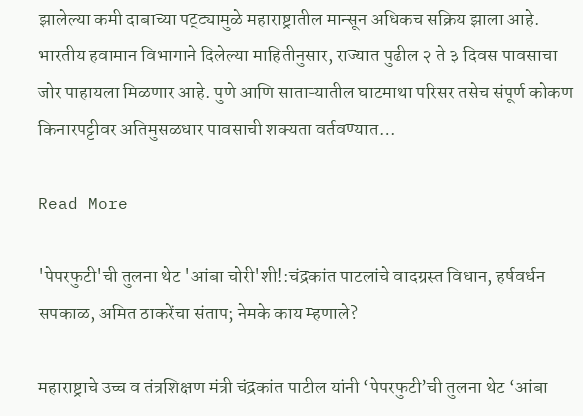झालेल्या कमी दाबाच्या पट्ट्यामुळे महाराष्ट्रातील मान्सून अधिकच सक्रिय झाला आहे. भारतीय हवामान विभागाने दिलेल्या माहितीनुसार, राज्यात पुढील २ ते ३ दिवस पावसाचा जोर पाहायला मिळणार आहे. पुणे आणि साताऱ्यातील घाटमाथा परिसर तसेच संपूर्ण कोकण किनारपट्टीवर अतिमुसळधार पावसाची शक्यता वर्तवण्यात…

Read More

'पेपरफुटी'ची तुलना थेट 'आंबा चोरी'शी!:चंद्रकांत पाटलांचे वादग्रस्त विधान, हर्षवर्धन सपकाळ, अमित ठाकरेंचा संताप; नेमके काय म्हणाले?

महाराष्ट्राचे उच्च व तंत्रशिक्षण मंत्री चंद्रकांत पाटील यांनी ‘पेपरफुटी’ची तुलना थेट ‘आंबा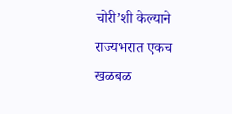चोरी’शी केल्याने राज्यभरात एकच खळबळ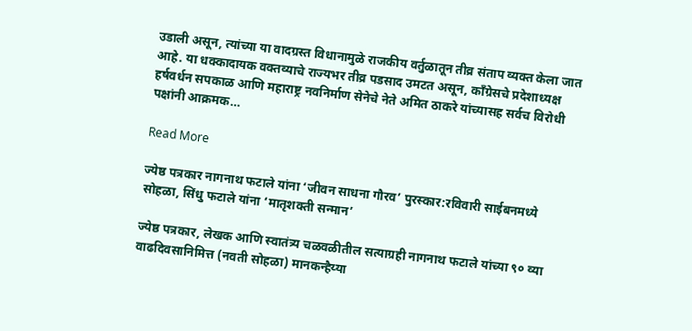उडाली असून, त्यांच्या या वादग्रस्त विधानामुळे राजकीय वर्तुळातून तीव्र संताप व्यक्त केला जात आहे. या धक्कादायक वक्तव्याचे राज्यभर तीव्र पडसाद उमटत असून, काँग्रेसचे प्रदेशाध्यक्ष हर्षवर्धन सपकाळ आणि महाराष्ट्र नवनिर्माण सेनेचे नेते अमित ठाकरे यांच्यासह सर्वच विरोधी पक्षांनी आक्रमक…

Read More

ज्येष्ठ पत्रकार नागनाथ फटाले यांना ‘जीवन साधना गौरव’ पुरस्कार:रविवारी साईबनमध्ये सोहळा, सिंधु फटाले यांना ‘मातृशक्ती सन्मान’

ज्येष्ठ पत्रकार, लेखक आणि स्वातंत्र्य चळवळीतील सत्याग्रही नागनाथ फटाले यांच्या ९० व्या वाढदिवसानिमित्त (नवती सोहळा) मानकन्हैय्या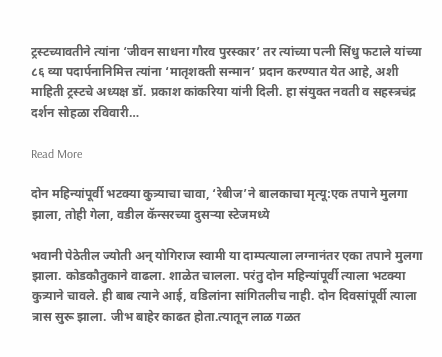ट्रस्टच्यावतीने त्यांना ‘जीवन साधना गौरव पुरस्कार’ तर त्यांच्या पत्नी सिंधु फटाले यांच्या ८६ व्या पदार्पनानिमित्त त्यांना ‘मातृशक्ती सन्मान’ प्रदान करण्यात येत आहे, अशी माहिती ट्रस्टचे अध्यक्ष डॉ. प्रकाश कांकरिया यांनी दिली. हा संयुक्त नवती व सहस्त्रचंद्र दर्शन सोहळा रविवारी…

Read More

दोन महिन्यांपूर्वी भटक्या कुत्र्याचा चावा, ‘रेबीज’ने बालकाचा मृत्यू:एक तपाने मुलगा झाला, तोही गेला, वडील कॅन्सरच्या दुसऱ्या स्टेजमध्ये

भवानी पेठेतील ज्योती अन् योगिराज स्वामी या दाम्पत्याला लग्नानंतर एका तपाने मुलगा झाला. कोडकौतुकाने वाढला. शाळेत चालला. परंतु दोन महिन्यांपूर्वी त्याला भटक्या कुत्र्याने चावले. ही बाब त्याने आई, वडिलांना सांगितलीच नाही. दोन दिवसांपूर्वी त्याला त्रास सुरू झाला. जीभ बाहेर काढत होता.त्यातून लाळ गळत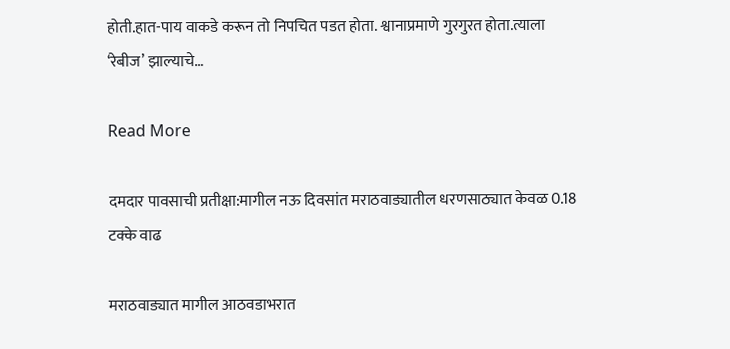होती.हात-पाय वाकडे करून तो निपचित पडत होता. श्वानाप्रमाणे गुरगुरत होता.त्याला ‘रेबीज’ झाल्याचे…

Read More

दमदार पावसाची प्रतीक्षा:मागील नऊ दिवसांत मराठवाड्यातील धरणसाठ्यात केवळ 0.18 टक्के वाढ

मराठवाड्यात मागील आठवडाभरात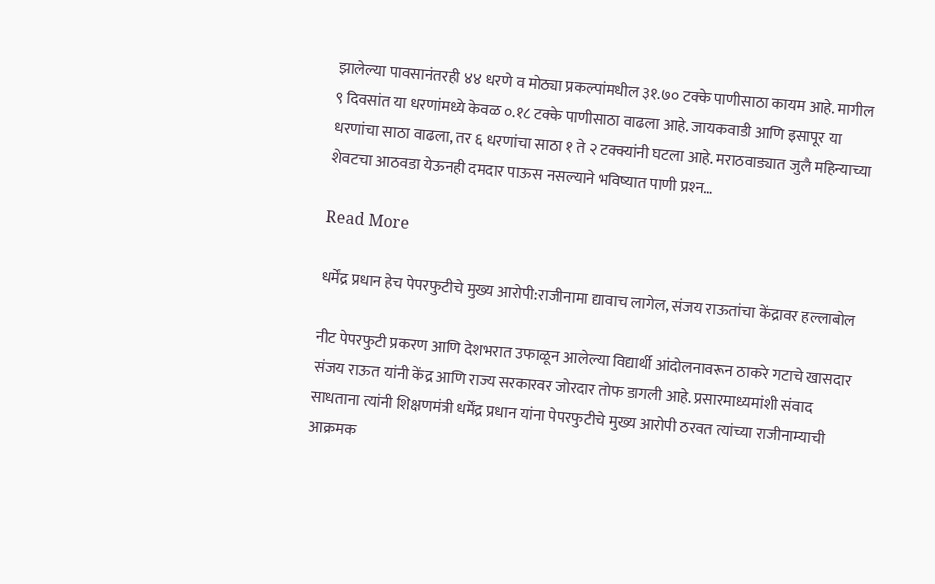झालेल्या पावसानंतरही ४४ धरणे व मोठ्या प्रकल्पांमधील ३१.७० टक्के पाणीसाठा कायम आहे. मागील ९ दिवसांत या धरणांमध्ये केवळ ०.१८ टक्के पाणीसाठा वाढला आहे. जायकवाडी आणि इसापूर या धरणांचा साठा वाढला, तर ६ धरणांचा साठा १ ते २ टक्क्यांनी घटला आहे. मराठवाड्यात जुलै महिन्याच्या शेवटचा आठवडा येऊनही दमदार पाऊस नसल्याने भविष्यात पाणी प्रश्‍न…

Read More

धर्मेंद्र प्रधान हेच पेपरफुटीचे मुख्य आरोपी:राजीनामा द्यावाच लागेल, संजय राऊतांचा केंद्रावर हल्लाबोल

नीट पेपरफुटी प्रकरण आणि देशभरात उफाळून आलेल्या विद्यार्थी आंदोलनावरून ठाकरे गटाचे खासदार संजय राऊत यांनी केंद्र आणि राज्य सरकारवर जोरदार तोफ डागली आहे. प्रसारमाध्यमांशी संवाद साधताना त्यांनी शिक्षणमंत्री धर्मेंद्र प्रधान यांना पेपरफुटीचे मुख्य आरोपी ठरवत त्यांच्या राजीनाम्याची आक्रमक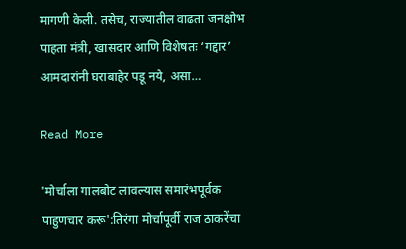मागणी केली. तसेच, राज्यातील वाढता जनक्षोभ पाहता मंत्री, खासदार आणि विशेषतः ‘गद्दार’ आमदारांनी घराबाहेर पडू नये, असा…

Read More

'मोर्चाला गालबोट लावल्यास समारंभपूर्वक पाहुणचार करू':तिरंगा मोर्चापूर्वी राज ठाकरेंचा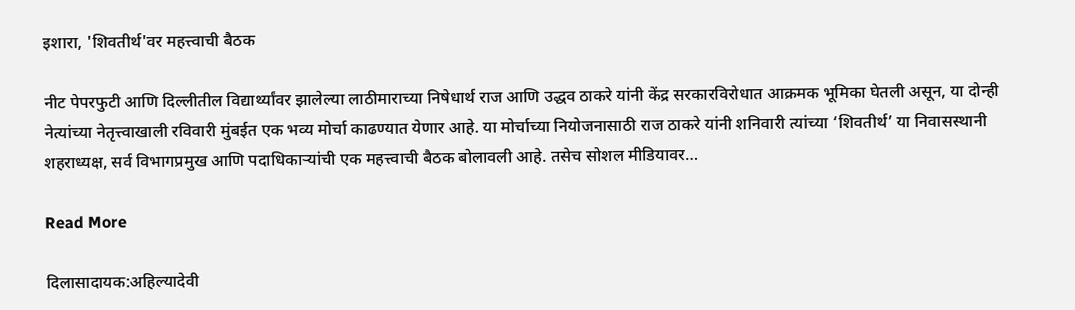इशारा, 'शिवतीर्थ'वर महत्त्वाची बैठक

नीट पेपरफुटी आणि दिल्लीतील विद्यार्थ्यांवर झालेल्या लाठीमाराच्या निषेधार्थ राज आणि उद्धव ठाकरे यांनी केंद्र सरकारविरोधात आक्रमक भूमिका घेतली असून, या दोन्ही नेत्यांच्या नेतृत्त्वाखाली रविवारी मुंबईत एक भव्य मोर्चा काढण्यात येणार आहे. या मोर्चाच्या नियोजनासाठी राज ठाकरे यांनी शनिवारी त्यांच्या ‘शिवतीर्थ’ या निवासस्थानी शहराध्यक्ष, सर्व विभागप्रमुख आणि पदाधिकाऱ्यांची एक महत्त्वाची बैठक बोलावली आहे. तसेच सोशल मीडियावर…

Read More

दिलासादायक:अहिल्यादेवी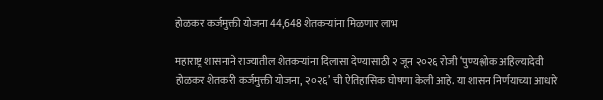होळकर कर्जमुक्ती योजना 44,648 शेतकऱ्यांना मिळणार लाभ

महाराष्ट्र शासनाने राज्यातील शेतकऱ्यांना दिलासा देण्यासाठी २ जून २०२६ रोजी ‘पुण्यश्लोक अहिल्यादेवी होळकर शेतकरी कर्जमुक्ती योजना, २०२६’ ची ऐतिहासिक घोषणा केली आहे. या शासन निर्णयाच्या आधारे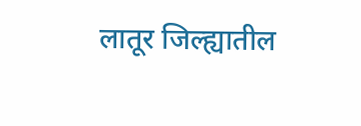लातूर जिल्ह्यातील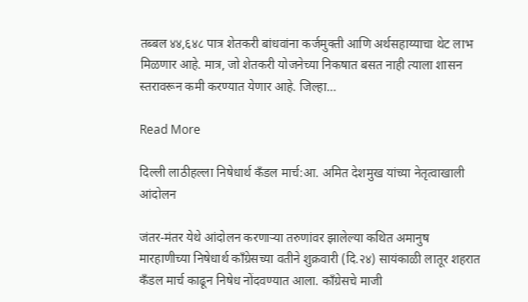तब्बल ४४,६४८ पात्र शेतकरी बांधवांना कर्जमुक्ती आणि अर्थसहाय्याचा थेट लाभ मिळणार आहे. मात्र, जो शेतकरी योजनेच्या निकषात बसत नाही त्याला शासन स्तरावरून कमी करण्यात येणार आहे. जिल्हा…

Read More

दिल्ली लाठीहल्ला निषेधार्थ कँडल मार्च:आ. अमित देशमुख यांच्या नेतृत्वाखाली आंदोलन

जंतर-मंतर येथे आंदोलन करणाऱ्या तरुणांवर झालेल्या कथित अमानुष मारहाणीच्या निषेधार्थ काँग्रेसच्या वतीने शुक्रवारी (दि.२४) सायंकाळी लातूर शहरात कॅंडल मार्च काढून निषेध नोंदवण्यात आला. काँग्रेसचे माजी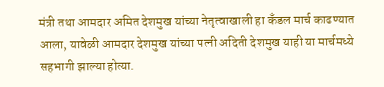मंत्री तथा आमदार अमित देशमुख यांच्या नेतृत्वाखाली हा कॅंडल मार्च काढण्यात आला, यावेळी आमदार देशमुख यांच्या पत्नी अदिती देशमुख याही या मार्चमध्ये सहभागी झाल्या होत्या.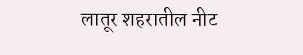लातूर शहरातील नीट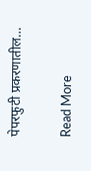पेपरफुटी प्रकरणातील…

Read More